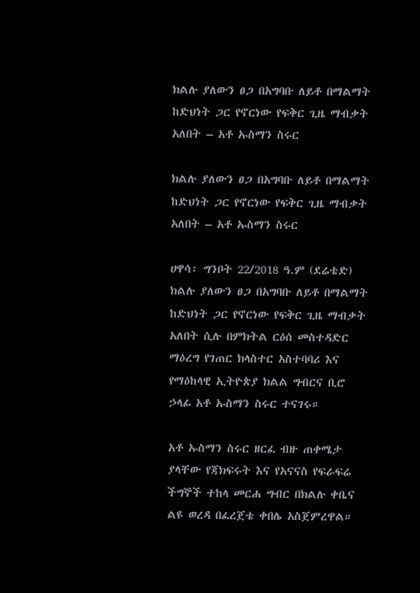ክልሉ ያለውን ፀጋ በአግባቡ ለይቶ በማልማት ከድህነት ጋር የኖርነው የፍቅር ጊዜ ማብቃት አለበት – አቶ ኡስማን ስሩር

ክልሉ ያለውን ፀጋ በአግባቡ ለይቶ በማልማት ከድህነት ጋር የኖርነው የፍቅር ጊዜ ማብቃት አለበት – አቶ ኡስማን ስሩር

ሀዋሳ፡ ግንቦት 22/2018 ዓ.ም (ደሬቴድ) ክልሉ ያለውን ፀጋ በአግባቡ ለይቶ በማልማት ከድህነት ጋር የኖርነው የፍቅር ጊዜ ማብቃት አለበት ሲሉ በምክትል ርዕሰ መስተዳድር ማዕረግ የገጠር ክላስተር አስተባባሪ እና የማዕከላዊ ኢትዮጵያ ክልል ግብርና ቢሮ ኃላፊ አቶ ኡስማን ስሩር ተናገሩ።

አቶ ኡስማን ስሩር ዘርፈ ብዙ ጠቀሜታ ያላቸው የጃክፍሩት እና የአናናስ የፍራፍሬ ችግኞች ተከላ መርሐ ግብር በክልሉ ቀቤና ልዩ ወረዳ በፈረጀቴ ቀበሌ አስጀምረዋል።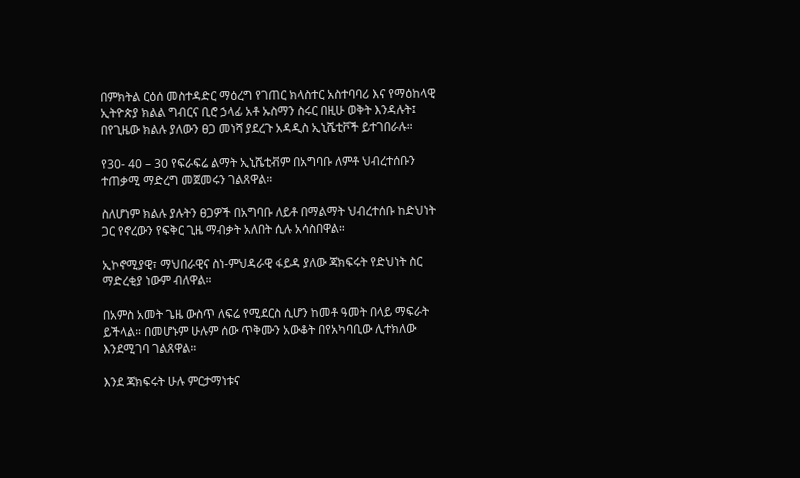በምክትል ርዕሰ መስተዳድር ማዕረግ የገጠር ክላስተር አስተባባሪ እና የማዕከላዊ ኢትዮጵያ ክልል ግብርና ቢሮ ኃላፊ አቶ ኡስማን ስሩር በዚሁ ወቅት እንዳሉት፤ በየጊዜው ክልሉ ያለውን ፀጋ መነሻ ያደረጉ አዳዲስ ኢኒሼቲቮች ይተገበራሉ።

የ30- 40 – 30 የፍራፍሬ ልማት ኢኒሼቲቭም በአግባቡ ለምቶ ህብረተሰቡን ተጠቃሚ ማድረግ መጀመሩን ገልጸዋል።

ስለሆነም ክልሉ ያሉትን ፀጋዎች በአግባቡ ለይቶ በማልማት ህብረተሰቡ ከድህነት ጋር የኖረውን የፍቅር ጊዜ ማብቃት አለበት ሲሉ አሳስበዋል።

ኢኮኖሚያዊ፣ ማህበራዊና ስነ-ምህዳራዊ ፋይዳ ያለው ጃክፍሩት የድህነት ስር ማድረቂያ ነውም ብለዋል።

በአምስ አመት ጌዜ ውስጥ ለፍሬ የሚደርስ ሲሆን ከመቶ ዓመት በላይ ማፍራት ይችላል። በመሆኑም ሁሉም ሰው ጥቅሙን አውቆት በየአካባቢው ሊተክለው እንደሚገባ ገልጸዋል።

እንደ ጃክፍሩት ሁሉ ምርታማነቱና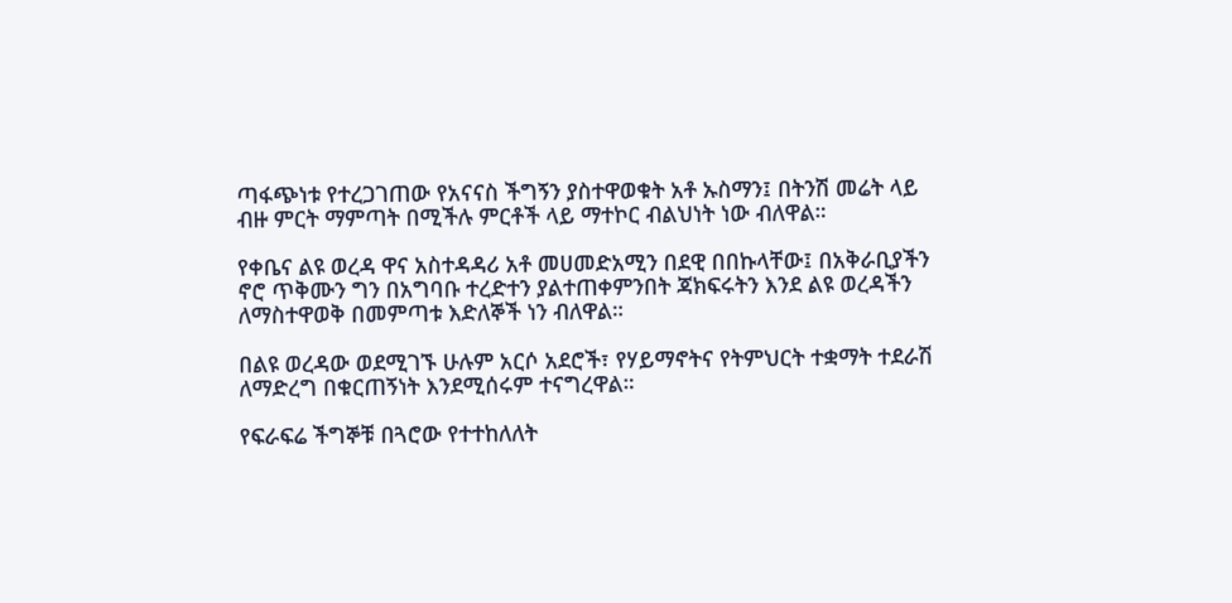ጣፋጭነቱ የተረጋገጠው የአናናስ ችግኝን ያስተዋወቁት አቶ ኡስማን፤ በትንሽ መሬት ላይ ብዙ ምርት ማምጣት በሚችሉ ምርቶች ላይ ማተኮር ብልህነት ነው ብለዋል።

የቀቤና ልዩ ወረዳ ዋና አስተዳዳሪ አቶ መሀመድአሚን በደዊ በበኩላቸው፤ በአቅራቢያችን ኖሮ ጥቅሙን ግን በአግባቡ ተረድተን ያልተጠቀምንበት ጃክፍሩትን እንደ ልዩ ወረዳችን ለማስተዋወቅ በመምጣቱ እድለኞች ነን ብለዋል።

በልዩ ወረዳው ወደሚገኙ ሁሉም አርሶ አደሮች፣ የሃይማኖትና የትምህርት ተቋማት ተደራሽ ለማድረግ በቁርጠኝነት እንደሚሰሩም ተናግረዋል።

የፍራፍሬ ችግኞቹ በጓሮው የተተከለለት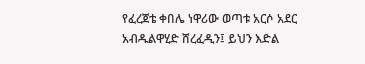የፈረጀቴ ቀበሌ ነዋሪው ወጣቱ አርሶ አደር አብዱልዋሂድ ሸረፈዲን፤ ይህን እድል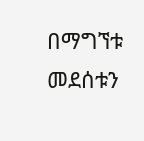በማግኘቱ መደሰቱን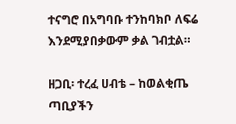ተናግሮ በአግባቡ ተንከባክቦ ለፍሬ እንደሚያበቃውም ቃል ገብቷል።

ዘጋቢ፡ ተረፈ ሀብቴ – ከወልቂጤ ጣቢያችን